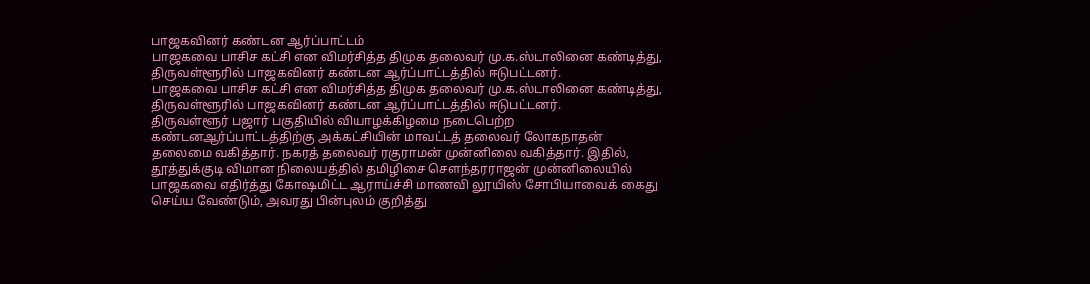பாஜகவினர் கண்டன ஆர்ப்பாட்டம்
பாஜகவை பாசிச கட்சி என விமர்சித்த திமுக தலைவர் மு.க.ஸ்டாலினை கண்டித்து, திருவள்ளூரில் பாஜகவினர் கண்டன ஆர்ப்பாட்டத்தில் ஈடுபட்டனர்.
பாஜகவை பாசிச கட்சி என விமர்சித்த திமுக தலைவர் மு.க.ஸ்டாலினை கண்டித்து, திருவள்ளூரில் பாஜகவினர் கண்டன ஆர்ப்பாட்டத்தில் ஈடுபட்டனர்.
திருவள்ளூர் பஜார் பகுதியில் வியாழக்கிழமை நடைபெற்ற கண்டனஆர்ப்பாட்டத்திற்கு அக்கட்சியின் மாவட்டத் தலைவர் லோகநாதன் தலைமை வகித்தார். நகரத் தலைவர் ரகுராமன் முன்னிலை வகித்தார். இதில், தூத்துக்குடி விமான நிலையத்தில் தமிழிசை செளந்தரராஜன் முன்னிலையில் பாஜகவை எதிர்த்து கோஷமிட்ட ஆராய்ச்சி மாணவி லூயிஸ் சோபியாவைக் கைது செய்ய வேண்டும், அவரது பின்புலம் குறித்து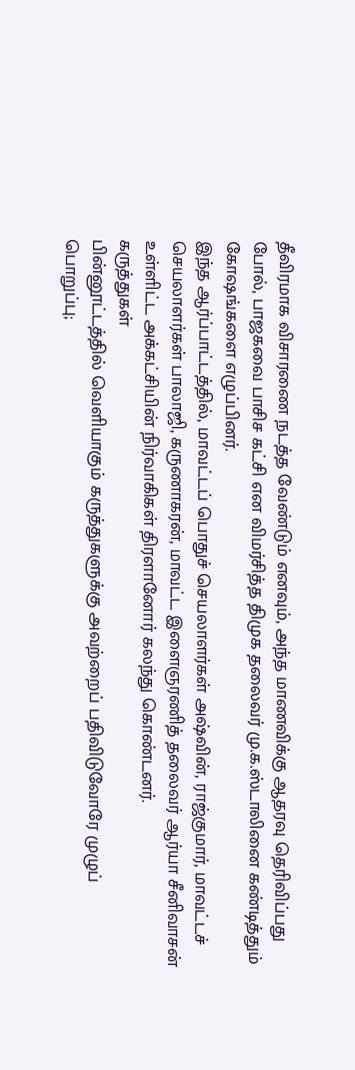தீவிரமாக விசாரணை நடத்த வேண்டும் எனவும், அந்த மாணவிக்கு ஆதரவு தெரிவிப்பது போல், பாஜகவை பாசிச கட்சி என விமர்சித்த திமுக தலைவர் மு.க.ஸ்டாலினை கண்டித்தும் கோஷங்களை எழுப்பினர்.
இந்த ஆர்ப்பாட்டத்தில், மாவட்டப் பொதுச் செயலாளர்கள் அஷ்வின், ராஜ்குமார், மாவட்டச் செயலாளர்கள் பாலாஜி, கருணாகரன், மாவட்ட இளைஞரணித் தலைவர் ஆர்யா சீனிவாசன் உள்ளிட்ட அக்கட்சியின் நிர்வாகிகள் திரளானோர் கலந்து கொண்டனர்.
கருத்துகள்
பின்னூட்டத்தில் வெளியாகும் கருத்துகளுக்கு அவற்றைப் பதிவிடுவோரே முழுப் பொறுப்பு;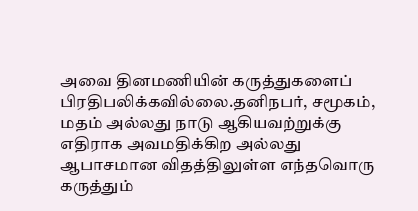அவை தினமணியின் கருத்துகளைப் பிரதிபலிக்கவில்லை.தனிநபர், சமூகம், மதம் அல்லது நாடு ஆகியவற்றுக்கு எதிராக அவமதிக்கிற அல்லது ஆபாசமான விதத்திலுள்ள எந்தவொரு கருத்தும்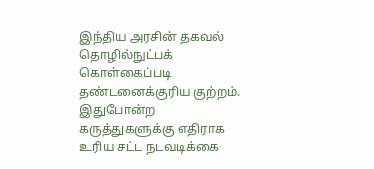இந்திய அரசின் தகவல் தொழில்நுட்பக் கொள்கைப்படி தண்டனைக்குரிய குற்றம். இதுபோன்ற கருத்துகளுக்கு எதிராக உரிய சட்ட நடவடிக்கை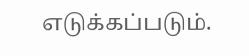எடுக்கப்படும்.